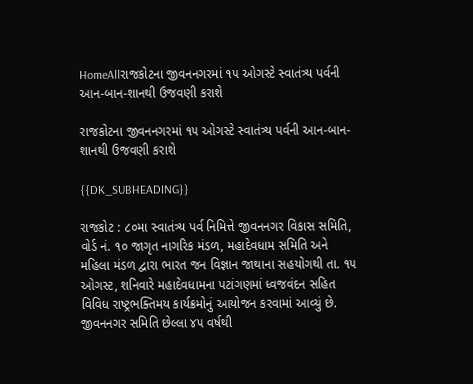HomeAllરાજકોટના જીવનનગરમાં ૧૫ ઓગસ્ટે સ્વાતંત્ર્ય પર્વની આન-બાન-શાનથી ઉજવણી કરાશે

રાજકોટના જીવનનગરમાં ૧૫ ઓગસ્ટે સ્વાતંત્ર્ય પર્વની આન-બાન-શાનથી ઉજવણી કરાશે

{{DK_SUBHEADING}}

રાજકોટ : ૮૦મા સ્વાતંત્ર્ય પર્વ નિમિત્તે જીવનનગર વિકાસ સમિતિ, વોર્ડ નં. ૧૦ જાગૃત નાગરિક મંડળ, મહાદેવધામ સમિતિ અને મહિલા મંડળ દ્વારા ભારત જન વિજ્ઞાન જાથાના સહયોગથી તા. ૧૫ ઓગસ્ટ, શનિવારે મહાદેવધામના પટાંગણમાં ધ્વજવંદન સહિત વિવિધ રાષ્ટ્રભક્તિમય કાર્યક્રમોનું આયોજન કરવામાં આવ્યું છે. જીવનનગર સમિતિ છેલ્લા ૪૫ વર્ષથી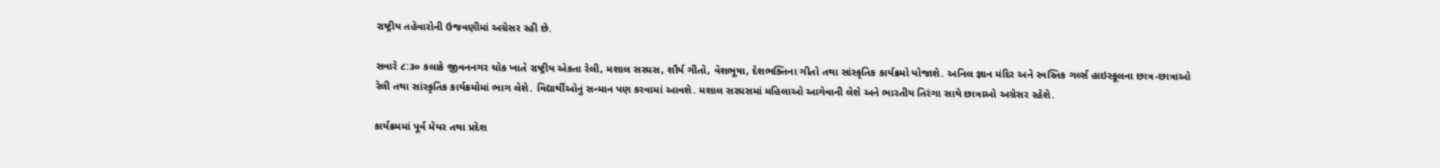રાષ્ટ્રીય તહેવારોની ઉજવણીમાં અગ્રેસર રહી છે.

સવારે ૮:૩૦ કલાકે જીવનનગર ચોક ખાતે રાષ્ટ્રીય એકતા રેલી, મશાલ સરઘસ, શૌર્ય ગીતો, વેશભૂષા, દેશભક્તિના ગીતો તથા સાંસ્કૃતિક કાર્યક્રમો યોજાશે. અનિલ જ્ઞાન મંદિર અને સ્વસ્તિક ગર્લ્સ હાઇસ્કૂલના છાત્ર-છાત્રાઓ રેલી તથા સાંસ્કૃતિક કાર્યક્રમોમાં ભાગ લેશે. વિદ્યાર્થીઓનું સન્માન પણ કરવામાં આવશે. મશાલ સરઘસમાં મહિલાઓ આગેવાની લેશે અને ભારતીય તિરંગા સાથે છાત્રાઓ અગ્રેસર રહેશે.

કાર્યક્રમમાં પૂર્વ મેયર તથા પ્રદેશ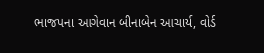ભાજપના આગેવાન બીનાબેન આચાર્ય, વોર્ડ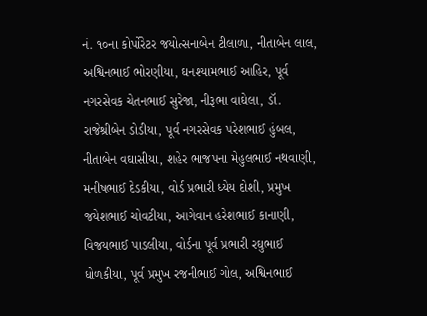નં. ૧૦ના કોર્પોરેટર જયોત્સનાબેન ટીલાળા, નીતાબેન લાલ, અશ્વિનભાઈ ભોરણીયા, ઘનશ્યામભાઈ આહિર, પૂર્વ નગરસેવક ચેતનભાઈ સુરેજા, નીરૂભા વાઘેલા, ડૉ. રાજેશ્રીબેન ડોડીયા, પૂર્વ નગરસેવક પરેશભાઈ હુંબલ, નીતાબેન વઘાસીયા, શહેર ભાજપના મેહુલભાઈ નથવાણી, મનીષભાઈ દેડકીયા, વોર્ડ પ્રભારી ધ્યેય દોશી, પ્રમુખ જયેશભાઈ ચોવટીયા, આગેવાન હરેશભાઈ કાનાણી, વિજયભાઈ પાડલીયા, વોર્ડના પૂર્વ પ્રભારી રઘુભાઈ ધોળકીયા, પૂર્વ પ્રમુખ રજનીભાઈ ગોલ, અશ્વિનભાઈ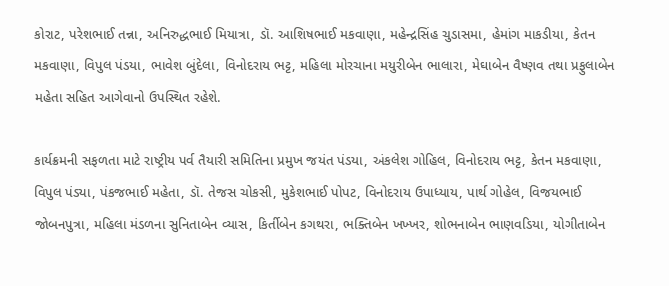કોરાટ, પરેશભાઈ તન્ના, અનિરુદ્ધભાઈ મિયાત્રા, ડૉ. આશિષભાઈ મકવાણા, મહેન્દ્રસિંહ ચુડાસમા, હેમાંગ માકડીયા, કેતન મકવાણા, વિપુલ પંડયા, ભાવેશ બુંદેલા, વિનોદરાય ભટ્ટ, મહિલા મોરચાના મયુરીબેન ભાલારા, મેઘાબેન વૈષ્ણવ તથા પ્રફુલાબેન મહેતા સહિત આગેવાનો ઉપસ્થિત રહેશે.

કાર્યક્રમની સફળતા માટે રાષ્ટ્રીય પર્વ તૈયારી સમિતિના પ્રમુખ જયંત પંડયા, અંકલેશ ગોહિલ, વિનોદરાય ભટ્ટ, કેતન મકવાણા, વિપુલ પંડ્યા, પંકજભાઈ મહેતા, ડૉ. તેજસ ચોકસી, મુકેશભાઈ પોપટ, વિનોદરાય ઉપાધ્યાય, પાર્થ ગોહેલ, વિજયભાઈ જોબનપુત્રા, મહિલા મંડળના સુનિતાબેન વ્યાસ, કિર્તીબેન કગથરા, ભક્તિબેન ખખ્ખર, શોભનાબેન ભાણવડિયા, યોગીતાબેન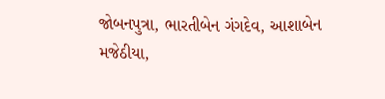જોબનપુત્રા, ભારતીબેન ગંગદેવ, આશાબેન મજેઠીયા,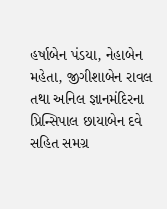હર્ષાબેન પંડયા, નેહાબેન મહેતા, જીગીશાબેન રાવલ તથા અનિલ જ્ઞાનમંદિરના પ્રિન્સિપાલ છાયાબેન દવે સહિત સમગ્ર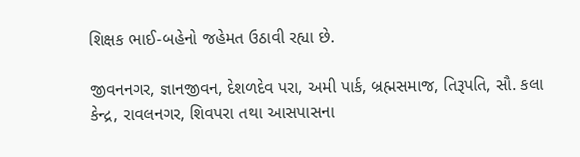શિક્ષક ભાઈ-બહેનો જહેમત ઉઠાવી રહ્યા છે.

જીવનનગર, જ્ઞાનજીવન, દેશળદેવ પરા, અમી પાર્ક, બ્રહ્મસમાજ, તિરૂપતિ, સૌ. કલા કેન્દ્ર, રાવલનગર, શિવપરા તથા આસપાસના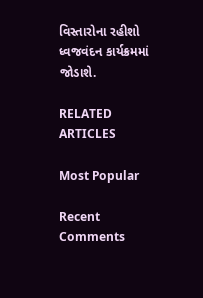વિસ્તારોના રહીશો ધ્વજવંદન કાર્યક્રમમાં જોડાશે.

RELATED ARTICLES

Most Popular

Recent Comments